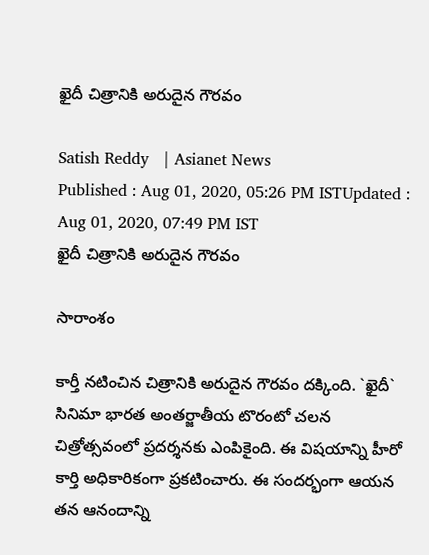ఖైదీ చిత్రానికి అరుదైన గౌరవం

Satish Reddy   | Asianet News
Published : Aug 01, 2020, 05:26 PM ISTUpdated : Aug 01, 2020, 07:49 PM IST
ఖైదీ చిత్రానికి అరుదైన గౌరవం

సారాంశం

కార్తీ నటించిన చిత్రానికి అరుదైన గౌరవం దక్కింది. `ఖైదీ` సినిమా భారత అంతర్జాతీయ టొరంటో చలన చిత్రోత్సవంలో ప్రదర్శనకు ఎంపికైంది. ఈ విషయాన్ని హీరో కార్తి అధికారికంగా ప్రకటించారు. ఈ సందర్భంగా ఆయన తన ఆనందాన్ని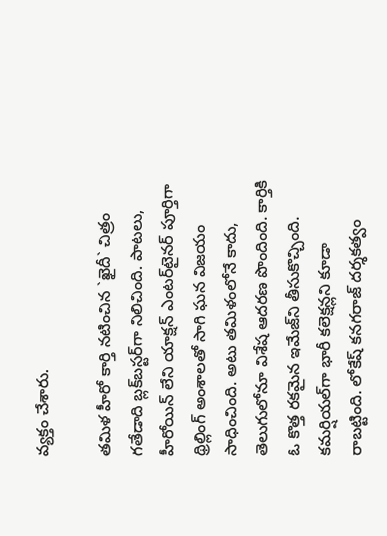వ్యక్తం చేశారు.

తమిళ హీరో కార్తి నటించిన `ఖైదీ` చిత్రం గతేడాది బ్లక్‌బస్టర్‌గా నిలిచింది. పాటలు, హీరోయిన్‌ లేని యాక్షన్‌ ఎంటర్‌టైనర్‌ పూర్తిగా థ్రిల్లింగ్‌ అంశాలతో సాగి ఘన విజయం సాధించింది. అటు తమిళంలోనే కాదు, తెలుగులోనూ విశేష ఆదరణ పొందింది. కార్తికి ఓ కొత్త రకమైన ఇమేజ్‌ని తీసుకొచ్చింది. కమర్షియల్‌గా భారీ కలెక్షన్లని కూడా రాబట్టింది. లోకేష్‌ కనగరాజ్‌ దర్శకత్వం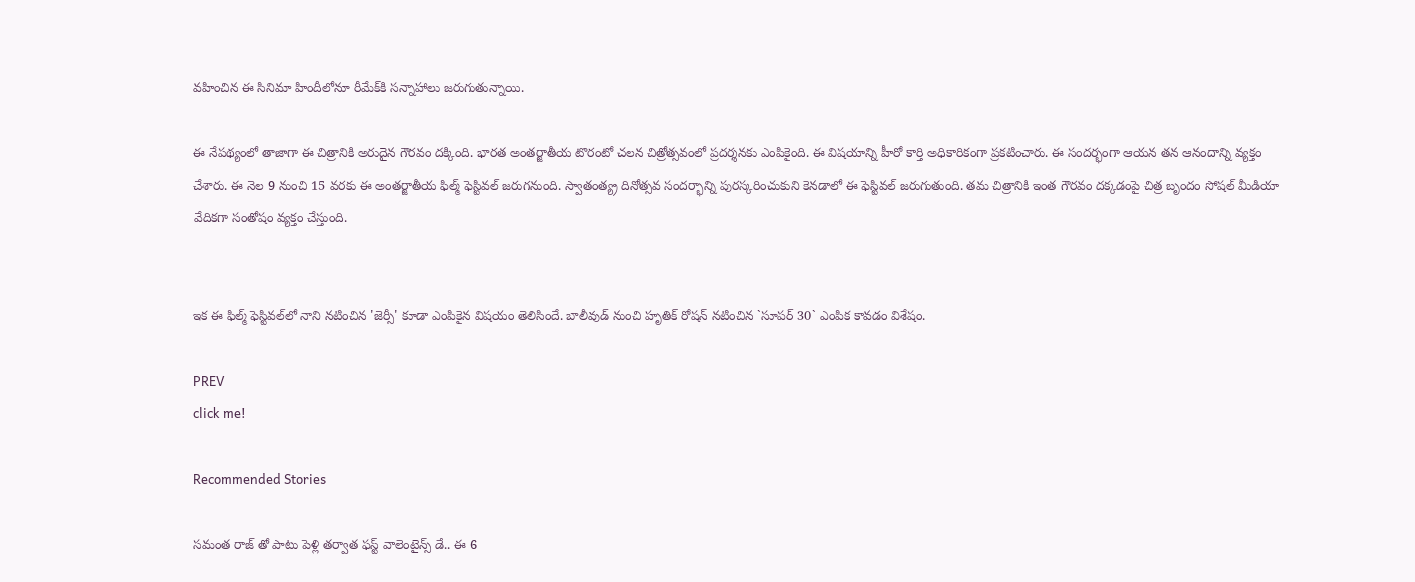వహించిన ఈ సినిమా హిందీలోనూ రీమేక్‌కి సన్నాహాలు జరుగుతున్నాయి.

ఈ నేపథ్యంలో తాజాగా ఈ చిత్రానికి అరుదైన గౌరవం దక్కింది. భారత అంతర్జాతీయ టొరంటో చలన చిత్రోత్సవంలో ప్రదర్శనకు ఎంపికైంది. ఈ విషయాన్ని హీరో కార్తి అధికారికంగా ప్రకటించారు. ఈ సందర్భంగా ఆయన తన ఆనందాన్ని వ్యక్తం చేశారు. ఈ నెల 9 నుంచి 15 వరకు ఈ అంతర్జాతీయ ఫిల్మ్ ఫెస్టివల్‌ జరుగనుంది. స్వాతంత్య్ర దినోత్సవ సందర్భాన్ని పురస్కరించుకుని కెనడాలో ఈ ఫెస్టివల్‌ జరుగుతుంది. త‌మ చిత్రానికి ఇంత గౌర‌వం ద‌క్కడంపై చిత్ర బృందం సోషల్ మీడియా వేదికగా సంతోషం వ్యక్తం చేస్తుంది.


ఇక ఈ ఫిల్మ్ ఫెస్టివల్‌లో నాని నటించిన 'జెర్సీ' కూడా ఎంపికైన విషయం తెలిసిందే. బాలీవుడ్‌ నుంచి హృతిక్‌ రోషన్‌ నటించిన `సూపర్‌ 30` ఎంపిక కావడం విశేషం.

PREV
click me!

Recommended Stories

సమంత రాజ్ తో పాటు పెళ్లి తర్వాత ఫస్ట్ వాలెంటైన్స్ డే.. ఈ 6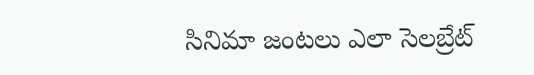సినిమా జంటలు ఎలా సెలబ్రేట్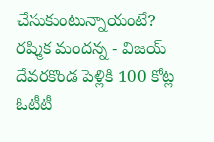చేసుకుంటున్నాయంటే?
రష్మిక మందన్న - విజయ్ దేవరకొండ పెళ్లికి 100 కోట్ల ఓటీటీ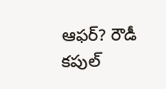ఆఫర్‌? రౌడీ కపుల్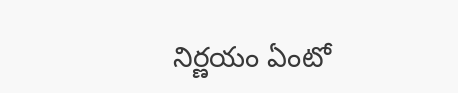నిర్ణయం ఏంటో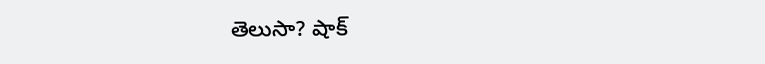తెలుసా? షాక్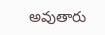అవుతారు